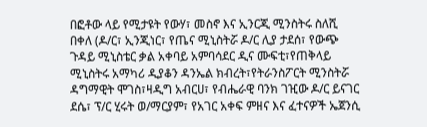በፎቶው ላይ የሚታዩት የውሃ፣ መስኖ እና ኢንርጂ ሚንስትሩ ስለሺ በቀለ (ዶ/ር፣ ኢንጂነር፣ የጤና ሚኒስትሯ ዶ/ር ሊያ ታደሰ፣ የውጭ ጉዳይ ሚኒስቴር ቃል አቀባይ አምባሳደር ዲና ሙፍቲ፣የጠቅላይ ሚኒስትሩ አማካሪ ዲያቆን ዳንኤል ክብረት፣የትራንስፖርት ሚንስትሯ ዳግማዊት ሞገስ፣ዛዲግ አብርሀ፣ የብሔራዊ ባንክ ገዢው ዶ/ር ይናገር ደሴ፣ ፕ/ር ሂሩት ወ/ማርያም፣ የአገር አቀፍ ምዘና እና ፈተናዎች ኤጀንሲ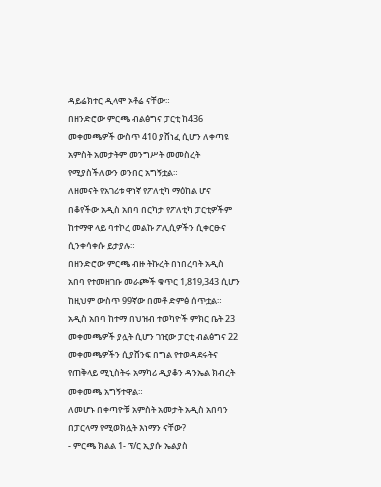ዳይሬክተር ዲላሞ ኦቶሬ ናቸው።
በዘንድሮው ምርጫ ብልፅግና ፓርቲ ከ436 መቀመጫዎች ውስጥ 410 ያሸነፈ ሲሆን ለቀጣዩ አምስት አመታትም መንግሥት መመስረት የሚያስችለውን ወንበር አግኝቷል።
ለዘመናት የአገሪቱ ዋነኛ የፖለቲካ ማዕከል ሆና በቆየችው አዲስ አበባ በርካታ የፖለቲካ ፓርቲዎችም ከተማዋ ላይ ባተኮረ መልኩ ፖሊሲዎችን ሲቀርፁና ሲንቀሳቀሱ ይታያሉ።
በዘንድሮው ምርጫ ብዙ ትኩረት በነበረባት አዲስ አበባ የተመዘገቡ መራጮች ቁጥር 1,819,343 ሲሆን ከዚህም ውስጥ 99ኛው በመቶ ድምፅ ሰጥቷል።
አዲስ አበባ ከተማ በህዝብ ተወካዮች ምክር ቤት 23 መቀመጫዎች ያሏት ሲሆን ገዢው ፓርቲ ብልፅግና 22 መቀመጫዎችን ሲያሸንፍ በግል የተወዳደሩትና የጠቅላይ ሚኒስትሩ አማካሪ ዲያቆን ዳንኤል ክብረት መቀመጫ አግኝተዋል።
ለመሆኑ በቀጣዮቹ አምስት አመታት አዲስ አበባን በፓርላማ የሚወክሏት እነማን ናቸው?
- ምርጫ ክልል 1- ፕ/ር ኢያሱ ኤልያስ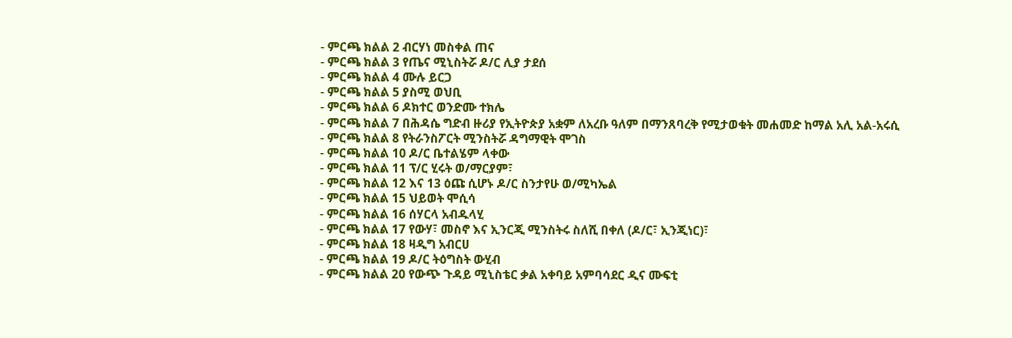- ምርጫ ክልል 2 ብርሃነ መስቀል ጠና
- ምርጫ ክልል 3 የጤና ሚኒስትሯ ዶ/ር ሊያ ታደሰ
- ምርጫ ክልል 4 ሙሉ ይርጋ
- ምርጫ ክልል 5 ያስሚ ወህቢ
- ምርጫ ክልል 6 ዶክተር ወንድሙ ተክሌ
- ምርጫ ክልል 7 በሕዳሴ ግድብ ዙሪያ የኢትዮጵያ አቋም ለአረቡ ዓለም በማንጸባረቅ የሚታወቁት መሐመድ ከማል አሊ አል-አሩሲ
- ምርጫ ክልል 8 የትራንስፖርት ሚንስትሯ ዳግማዊት ሞገስ
- ምርጫ ክልል 10 ዶ/ር ቤተልሄም ላቀው
- ምርጫ ክልል 11 ፕ/ር ሂሩት ወ/ማርያም፣
- ምርጫ ክልል 12 እና 13 ዕጩ ሲሆኑ ዶ/ር ስንታየሁ ወ/ሚካኤል
- ምርጫ ክልል 15 ህይወት ሞሲሳ
- ምርጫ ክልል 16 ሰሃርላ አብዱላሂ
- ምርጫ ክልል 17 የውሃ፣ መስኖ እና ኢንርጂ ሚንስትሩ ስለሺ በቀለ (ዶ/ር፣ ኢንጂነር)፣
- ምርጫ ክልል 18 ዛዲግ አብርሀ
- ምርጫ ክልል 19 ዶ/ር ትዕግስት ውሂብ
- ምርጫ ክልል 20 የውጭ ጉዳይ ሚኒስቴር ቃል አቀባይ አምባሳደር ዲና ሙፍቲ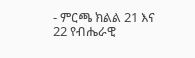- ምርጫ ክልል 21 እና 22 የብሔራዊ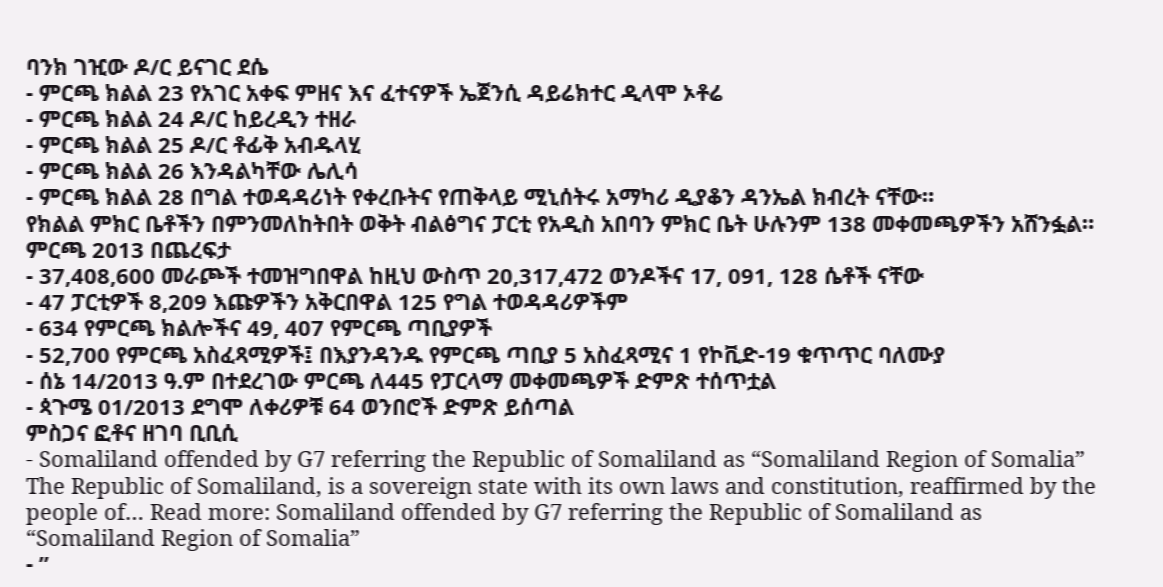ባንክ ገዢው ዶ/ር ይናገር ደሴ
- ምርጫ ክልል 23 የአገር አቀፍ ምዘና እና ፈተናዎች ኤጀንሲ ዳይሬክተር ዲላሞ ኦቶሬ
- ምርጫ ክልል 24 ዶ/ር ከይረዲን ተዘራ
- ምርጫ ክልል 25 ዶ/ር ቶፊቅ አብዱላሂ
- ምርጫ ክልል 26 እንዳልካቸው ሌሊሳ
- ምርጫ ክልል 28 በግል ተወዳዳሪነት የቀረቡትና የጠቅላይ ሚኒሰትሩ አማካሪ ዲያቆን ዳንኤል ክብረት ናቸው።
የክልል ምክር ቤቶችን በምንመለከትበት ወቅት ብልፅግና ፓርቲ የአዲስ አበባን ምክር ቤት ሁሉንም 138 መቀመጫዎችን አሸንፏል።
ምርጫ 2013 በጨረፍታ
- 37,408,600 መራጮች ተመዝግበዋል ከዚህ ውስጥ 20,317,472 ወንዶችና 17, 091, 128 ሴቶች ናቸው
- 47 ፓርቲዎች 8,209 እጩዎችን አቅርበዋል 125 የግል ተወዳዳሪዎችም
- 634 የምርጫ ክልሎችና 49, 407 የምርጫ ጣቢያዎች
- 52,700 የምርጫ አስፈጻሚዎች፤ በእያንዳንዱ የምርጫ ጣቢያ 5 አስፈጻሚና 1 የኮቪድ-19 ቁጥጥር ባለሙያ
- ሰኔ 14/2013 ዓ.ም በተደረገው ምርጫ ለ445 የፓርላማ መቀመጫዎች ድምጽ ተሰጥቷል
- ጳጉሜ 01/2013 ደግሞ ለቀሪዎቹ 64 ወንበሮች ድምጽ ይሰጣል
ምስጋና ፎቶና ዘገባ ቢቢሲ
- Somaliland offended by G7 referring the Republic of Somaliland as “Somaliland Region of Somalia” The Republic of Somaliland, is a sovereign state with its own laws and constitution, reaffirmed by the people of… Read more: Somaliland offended by G7 referring the Republic of Somaliland as “Somaliland Region of Somalia”
- ”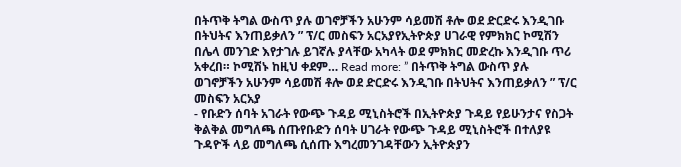በትጥቅ ትግል ውስጥ ያሉ ወገኖቻችን አሁንም ሳይመሽ ቶሎ ወደ ድርድሩ እንዲገቡ በትህትና እንጠይቃለን ” ፕ/ር መስፍን አርአያየኢትዮጵያ ሀገራዊ የምክክር ኮሚሽን በሌላ መንገድ እየታገሉ ይገኛሉ ያላቸው አካላት ወደ ምክክር መድረኩ እንዲገቡ ጥሪ አቀረበ። ኮሚሽኑ ከዚህ ቀደም… Read more: ” በትጥቅ ትግል ውስጥ ያሉ ወገኖቻችን አሁንም ሳይመሽ ቶሎ ወደ ድርድሩ እንዲገቡ በትህትና እንጠይቃለን ” ፕ/ር መስፍን አርአያ
- የቡድን ሰባት አገራት የውጭ ጉዳይ ሚኒስትሮች በኢትዮጵያ ጉዳይ የይሁንታና የስጋት ቅልቅል መግለጫ ሰጡየቡድን ሰባት ሀገራት የውጭ ጉዳይ ሚኒስትሮች በተለያዩ ጉዳዮች ላይ መግለጫ ሲሰጡ እግረመንገዳቸውን ኢትዮጵያን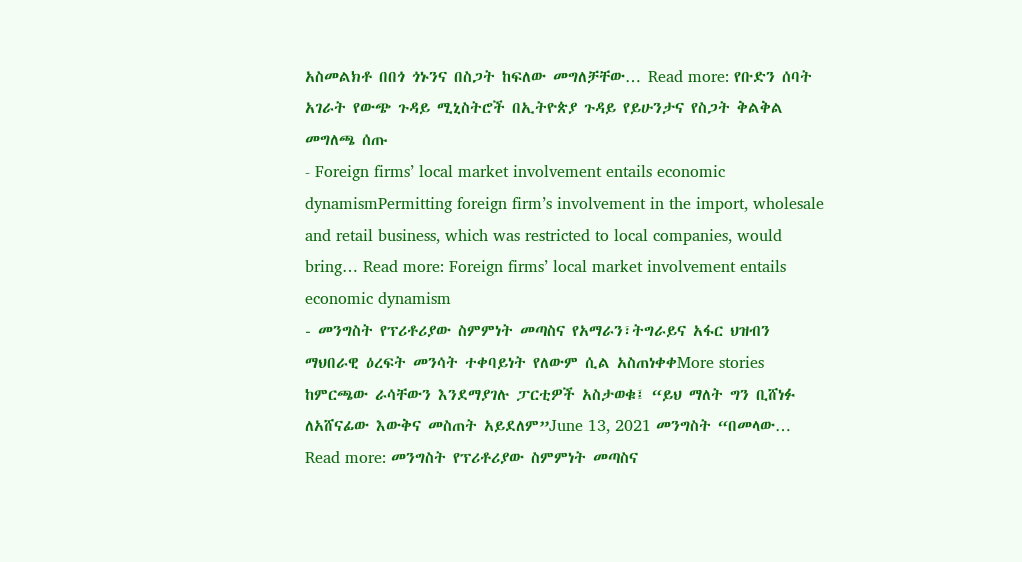አስመልክቶ በበጎ ጎኑንና በስጋት ከፍለው መግለቻቸው… Read more: የቡድን ሰባት አገራት የውጭ ጉዳይ ሚኒስትሮች በኢትዮጵያ ጉዳይ የይሁንታና የስጋት ቅልቅል መግለጫ ሰጡ
- Foreign firms’ local market involvement entails economic dynamismPermitting foreign firm’s involvement in the import, wholesale and retail business, which was restricted to local companies, would bring… Read more: Foreign firms’ local market involvement entails economic dynamism
- መንግስት የፕሪቶሪያው ስምምነት መጣስና የአማራን፣ትግራይና አፋር ህዝብን ማህበራዊ ዕረፍት መንሳት ተቀባይነት የለውም ሲል አስጠነቀቀMore stories ከምርጫው ራሳቸውን እንደማያገሉ ፓርቲዎች አስታወቁ፤ “ይህ ማለት ግን ቢሸነፉ ለአሸናፊው እውቅና መስጠት አይደለም”June 13, 2021 መንግስት “በመላው… Read more: መንግስት የፕሪቶሪያው ስምምነት መጣስና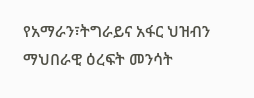የአማራን፣ትግራይና አፋር ህዝብን ማህበራዊ ዕረፍት መንሳት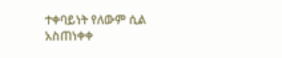ተቀባይነት የለውም ሲል አስጠነቀቀ